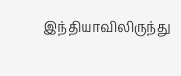இந்தியாவிலிருந்து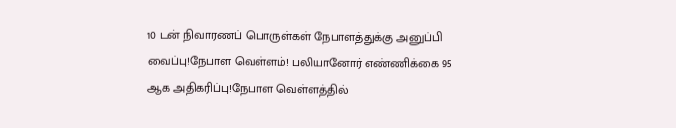10 டன் நிவாரணப் பொருள்கள் நேபாளத்துக்கு அனுப்பி வைப்பு!நேபாள வெள்ளம்! பலியானோர் எண்ணிக்கை 95 ஆக அதிகரிப்பு!நேபாள வெள்ளத்தில்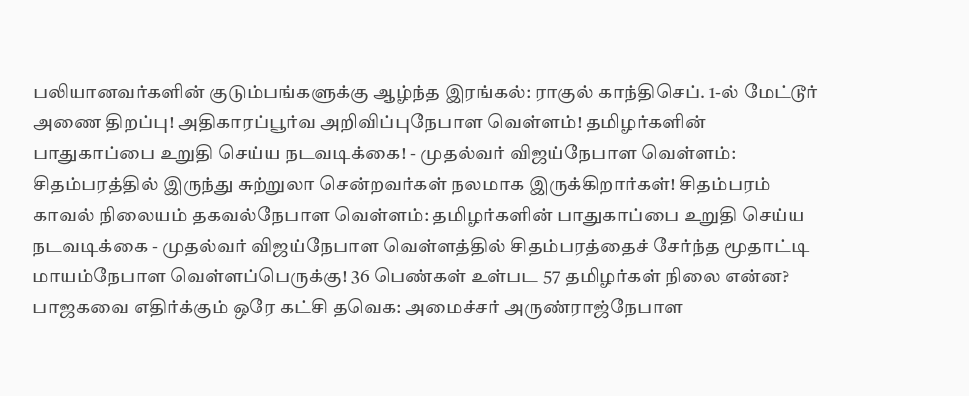பலியானவர்களின் குடும்பங்களுக்கு ஆழ்ந்த இரங்கல்: ராகுல் காந்திசெப். 1-ல் மேட்டூர் அணை திறப்பு! அதிகாரப்பூர்வ அறிவிப்புநேபாள வெள்ளம்! தமிழர்களின் பாதுகாப்பை உறுதி செய்ய நடவடிக்கை! - முதல்வர் விஜய்நேபாள வெள்ளம்: சிதம்பரத்தில் இருந்து சுற்றுலா சென்றவர்கள் நலமாக இருக்கிறார்கள்! சிதம்பரம் காவல் நிலையம் தகவல்நேபாள வெள்ளம்: தமிழர்களின் பாதுகாப்பை உறுதி செய்ய நடவடிக்கை - முதல்வர் விஜய்நேபாள வெள்ளத்தில் சிதம்பரத்தைச் சேர்ந்த மூதாட்டி மாயம்நேபாள வெள்ளப்பெருக்கு! 36 பெண்கள் உள்பட 57 தமிழர்கள் நிலை என்ன? பாஜகவை எதிர்க்கும் ஒரே கட்சி தவெக: அமைச்சர் அருண்ராஜ்நேபாள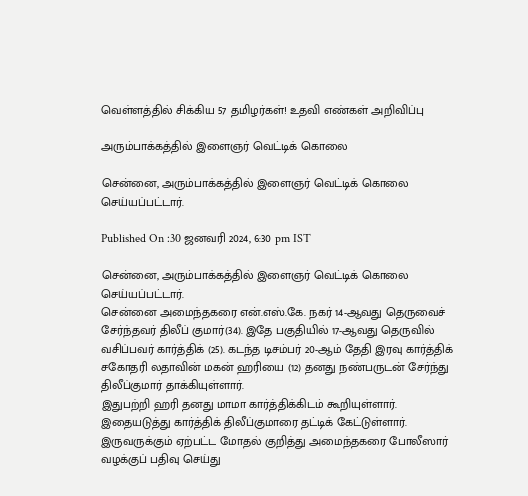வெள்ளத்தில் சிக்கிய 57 தமிழர்கள்! உதவி எண்கள் அறிவிப்பு

அரும்பாக்கத்தில் இளைஞர் வெட்டிக் கொலை

சென்னை, அரும்பாக்கத்தில் இளைஞர் வெட்டிக் கொலை செய்யப்பட்டார்.

Published On :30 ஜனவரி 2024, 6:30 pm IST

சென்னை, அரும்பாக்கத்தில் இளைஞர் வெட்டிக் கொலை செய்யப்பட்டார்.
சென்னை அமைந்தகரை என்.எஸ்.கே. நகர் 14-ஆவது தெருவைச் சேர்ந்தவர் திலீப் குமார்(34). இதே பகுதியில் 17-ஆவது தெருவில் வசிப்பவர் கார்த்திக் (25). கடந்த டிசம்பர் 20-ஆம் தேதி இரவு கார்த்திக் சகோதரி லதாவின் மகன் ஹரியை (12) தனது நண்பருடன் சேர்ந்து திலீப்குமார் தாக்கியுள்ளார்.
இதுபற்றி ஹரி தனது மாமா கார்த்திக்கிடம் கூறியுள்ளார். இதையடுத்து கார்த்திக் திலீப்குமாரை தட்டிக் கேட்டுள்ளார். இருவருக்கும் ஏற்பட்ட மோதல் குறித்து அமைந்தகரை போலீஸார் வழக்குப் பதிவு செய்து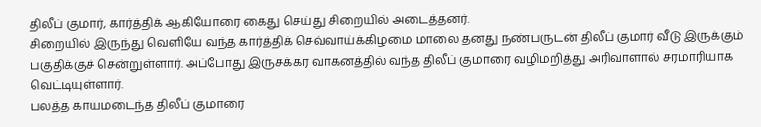திலீப் குமார், கார்த்திக் ஆகியோரை கைது செய்து சிறையில் அடைத்தனர்.
சிறையில் இருந்து வெளியே வந்த கார்த்திக் செவ்வாய்க்கிழமை மாலை தனது நண்பருடன் திலீப் குமார் வீடு இருக்கும் பகுதிக்குச் சென்றுள்ளார். அப்போது இருசக்கர வாகனத்தில் வந்த திலீப் குமாரை வழிமறித்து அரிவாளால் சரமாரியாக வெட்டியுள்ளார்.
பலத்த காயமடைந்த திலீப் குமாரை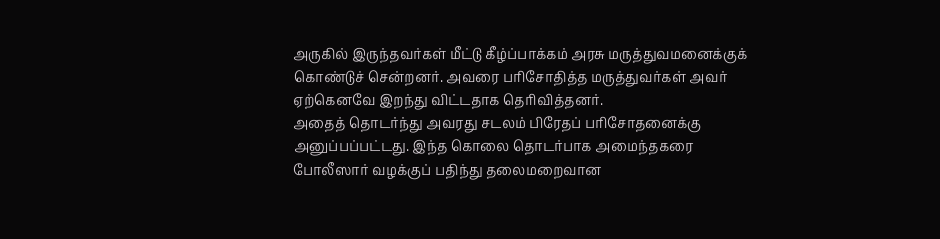அருகில் இருந்தவர்கள் மீட்டு கீழ்ப்பாக்கம் அரசு மருத்துவமனைக்குக் கொண்டுச் சென்றனர். அவரை பரிசோதித்த மருத்துவர்கள் அவர் ஏற்கெனவே இறந்து விட்டதாக தெரிவித்தனர்.
அதைத் தொடர்ந்து அவரது சடலம் பிரேதப் பரிசோதனைக்கு அனுப்பப்பட்டது. இந்த கொலை தொடர்பாக அமைந்தகரை போலீஸார் வழக்குப் பதிந்து தலைமறைவான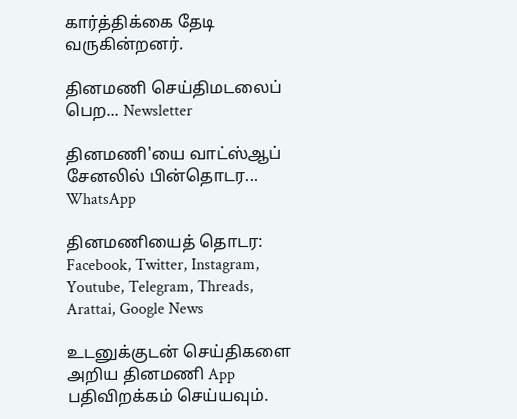கார்த்திக்கை தேடி வருகின்றனர்.

தினமணி செய்திமடலைப் பெற... Newsletter

தினமணி'யை வாட்ஸ்ஆப் சேனலில் பின்தொடர... WhatsApp

தினமணியைத் தொடர: Facebook, Twitter, Instagram, Youtube, Telegram, Threads, Arattai, Google News

உடனுக்குடன் செய்திகளை அறிய தினமணி App பதிவிறக்கம் செய்யவும்.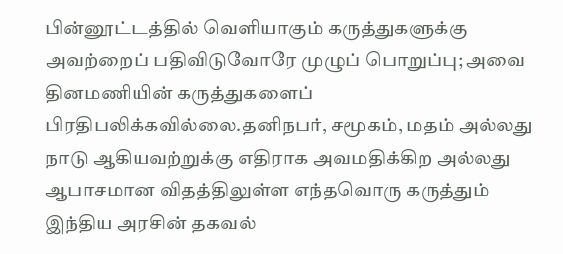பின்னூட்டத்தில் வெளியாகும் கருத்துகளுக்கு அவற்றைப் பதிவிடுவோரே முழுப் பொறுப்பு; அவை தினமணியின் கருத்துகளைப் பிரதிபலிக்கவில்லை.தனிநபர், சமூகம், மதம் அல்லது நாடு ஆகியவற்றுக்கு எதிராக அவமதிக்கிற அல்லது ஆபாசமான விதத்திலுள்ள எந்தவொரு கருத்தும் இந்திய அரசின் தகவல்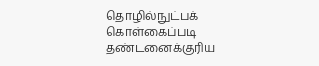தொழில்நுட்பக் கொள்கைப்படி தண்டனைக்குரிய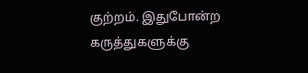குற்றம். இதுபோன்ற கருத்துகளுக்கு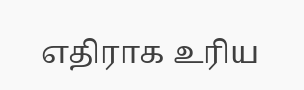எதிராக உரிய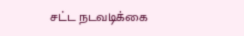சட்ட நடவடிக்கை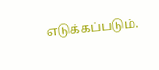எடுக்கப்படும்.